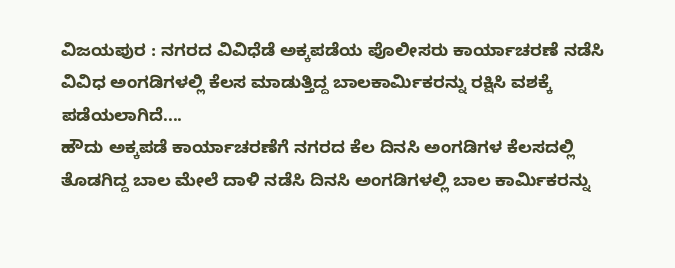ವಿಜಯಪುರ : ನಗರದ ವಿವಿಧೆಡೆ ಅಕ್ಕಪಡೆಯ ಪೊಲೀಸರು ಕಾರ್ಯಾಚರಣೆ ನಡೆಸಿ ವಿವಿಧ ಅಂಗಡಿಗಳಲ್ಲಿ ಕೆಲಸ ಮಾಡುತ್ತಿದ್ದ ಬಾಲಕಾರ್ಮಿಕರನ್ನು ರಕ್ಷಿಸಿ ವಶಕ್ಕೆ ಪಡೆಯಲಾಗಿದೆ....
ಹೌದು ಅಕ್ಕಪಡೆ ಕಾರ್ಯಾಚರಣೆಗೆ ನಗರದ ಕೆಲ ದಿನಸಿ ಅಂಗಡಿಗಳ ಕೆಲಸದಲ್ಲಿ ತೊಡಗಿದ್ದ ಬಾಲ ಮೇಲೆ ದಾಳಿ ನಡೆಸಿ ದಿನಸಿ ಅಂಗಡಿಗಳಲ್ಲಿ ಬಾಲ ಕಾರ್ಮಿಕರನ್ನು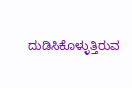ದುಡಿಸಿಕೊಳ್ಳುತ್ತಿರುವ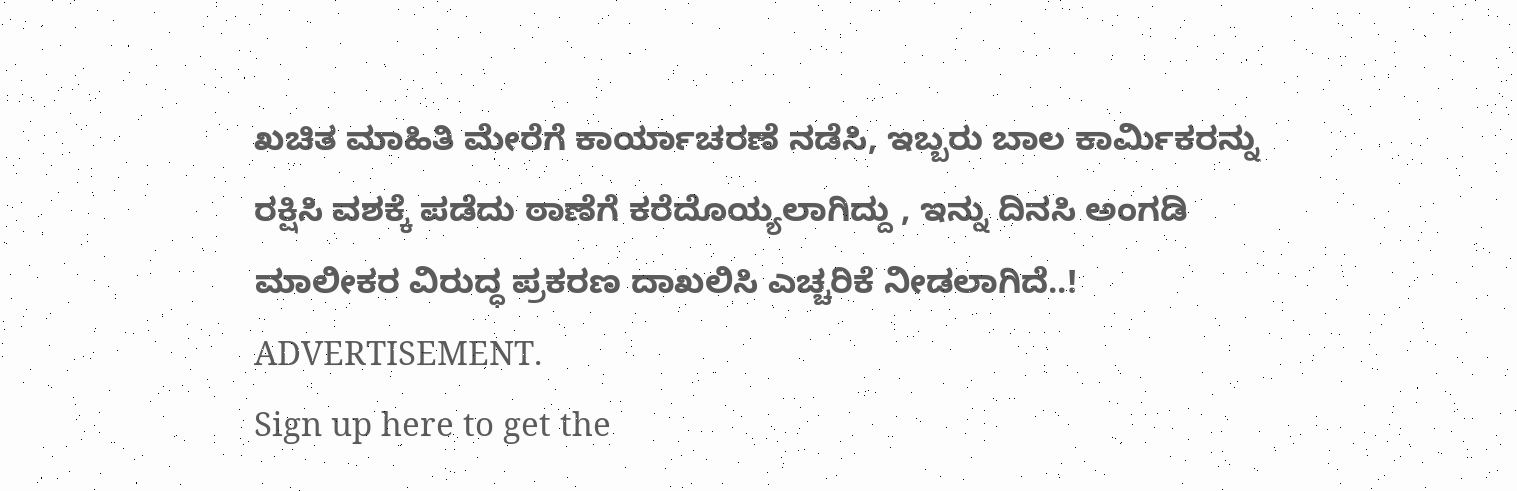ಖಚಿತ ಮಾಹಿತಿ ಮೇರೆಗೆ ಕಾರ್ಯಾಚರಣೆ ನಡೆಸಿ, ಇಬ್ಬರು ಬಾಲ ಕಾರ್ಮಿಕರನ್ನು ರಕ್ಷಿಸಿ ವಶಕ್ಕೆ ಪಡೆದು ಠಾಣೆಗೆ ಕರೆದೊಯ್ಯಲಾಗಿದ್ದು , ಇನ್ನು ದಿನಸಿ ಅಂಗಡಿ ಮಾಲೀಕರ ವಿರುದ್ಧ ಪ್ರಕರಣ ದಾಖಲಿಸಿ ಎಚ್ಚರಿಕೆ ನೀಡಲಾಗಿದೆ..!
ADVERTISEMENT.
Sign up here to get the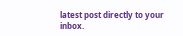latest post directly to your inbox.